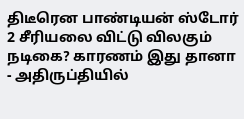திடீரென பாண்டியன் ஸ்டோர் 2 சீரியலை விட்டு விலகும் நடிகை? காரணம் இது தானா - அதிருப்தியில்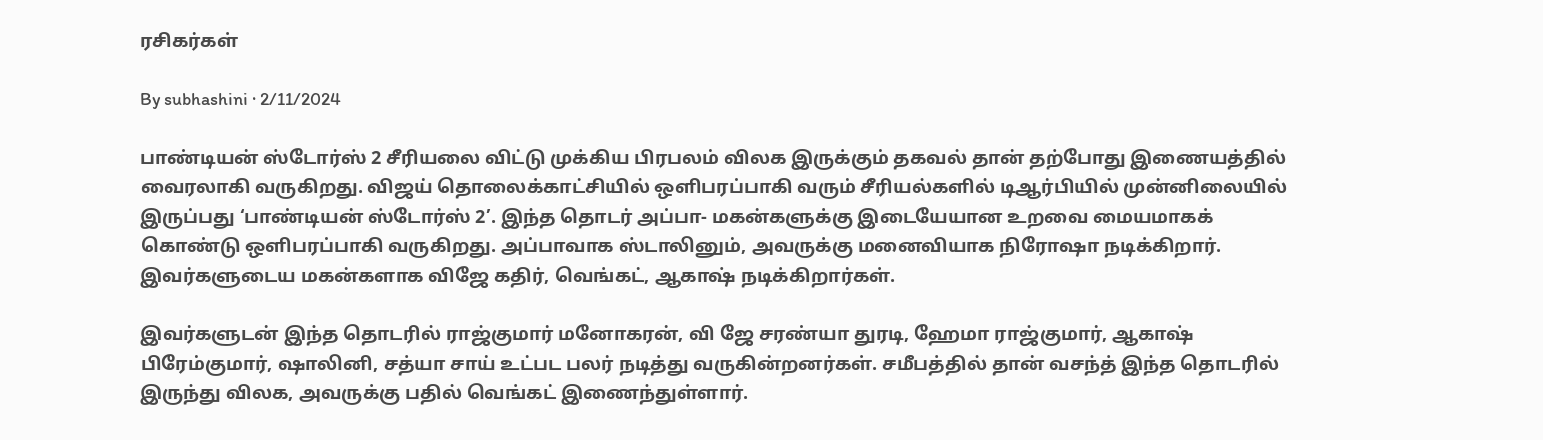ரசிகர்கள்

By subhashini · 2/11/2024

பாண்டியன் ஸ்டோர்ஸ் 2 சீரியலை விட்டு முக்கிய பிரபலம் விலக இருக்கும் தகவல் தான் தற்போது இணையத்தில் வைரலாகி வருகிறது. விஜய் தொலைக்காட்சியில் ஒளிபரப்பாகி வரும் சீரியல்களில் டிஆர்பியில் முன்னிலையில் இருப்பது ‘பாண்டியன் ஸ்டோர்ஸ் 2’. இந்த தொடர் அப்பா- மகன்களுக்கு இடையேயான உறவை மையமாகக் கொண்டு ஒளிபரப்பாகி வருகிறது. அப்பாவாக ஸ்டாலினும், அவருக்கு மனைவியாக நிரோஷா நடிக்கிறார். இவர்களுடைய மகன்களாக விஜே கதிர், வெங்கட், ஆகாஷ் நடிக்கிறார்கள்.

இவர்களுடன் இந்த தொடரில் ராஜ்குமார் மனோகரன், வி ஜே சரண்யா துரடி, ஹேமா ராஜ்குமார், ஆகாஷ் பிரேம்குமார், ஷாலினி, சத்யா சாய் உட்பட பலர் நடித்து வருகின்றனர்கள். சமீபத்தில் தான் வசந்த் இந்த தொடரில் இருந்து விலக, அவருக்கு பதில் வெங்கட் இணைந்துள்ளார்.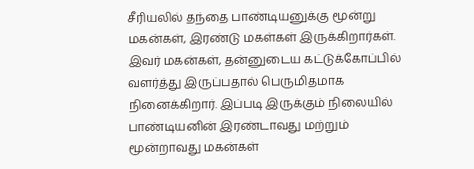சீரியலில் தந்தை பாண்டியனுக்கு மூன்று மகன்கள், இரண்டு மகள்கள் இருக்கிறார்கள். இவர் மகன்கள், தன்னுடைய கட்டுக்கோப்பில் வளர்த்து இருப்பதால் பெருமிதமாக நினைக்கிறார். இப்படி இருக்கும் நிலையில் பாண்டியனின் இரண்டாவது மற்றும் மூன்றாவது மகன்கள்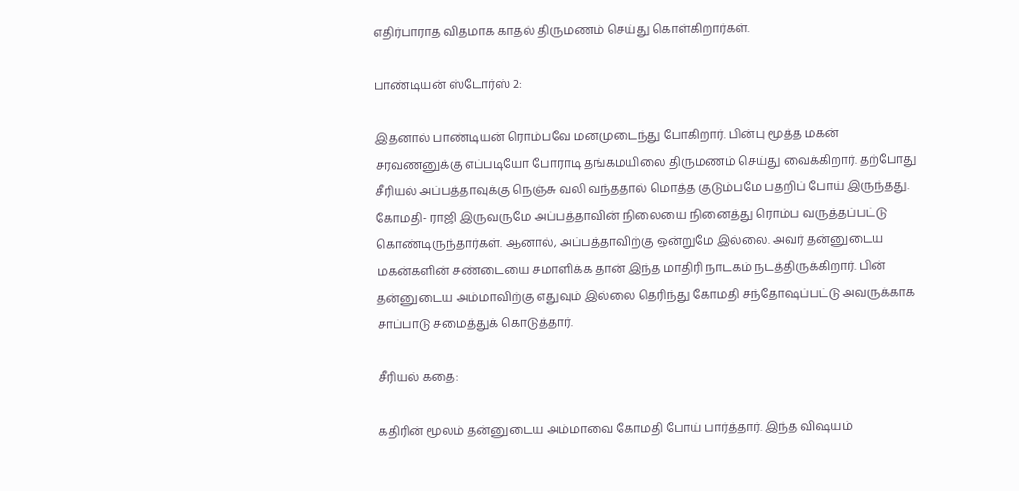எதிர்பாராத விதமாக காதல் திருமணம் செய்து கொள்கிறார்கள்.

பாண்டியன் ஸ்டோர்ஸ் 2:

இதனால் பாண்டியன் ரொம்பவே மனமுடைந்து போகிறார். பின்பு மூத்த மகன் சரவணனுக்கு எப்படியோ போராடி தங்கமயிலை திருமணம் செய்து வைக்கிறார். தற்போது சீரியல் அப்பத்தாவுக்கு நெஞ்சு வலி வந்ததால் மொத்த குடும்பமே பதறிப் போய் இருந்தது. கோமதி- ராஜி இருவருமே அப்பத்தாவின் நிலையை நினைத்து ரொம்ப வருத்தப்பட்டு கொண்டிருந்தார்கள். ஆனால், அப்பத்தாவிற்கு ஒன்றுமே இல்லை. அவர் தன்னுடைய மகன்களின் சண்டையை சமாளிக்க தான் இந்த மாதிரி நாடகம் நடத்திருக்கிறார். பின் தன்னுடைய அம்மாவிற்கு எதுவும் இல்லை தெரிந்து கோமதி சந்தோஷப்பட்டு அவருக்காக சாப்பாடு சமைத்துக் கொடுத்தார்.

சீரியல் கதை:

கதிரின் மூலம் தன்னுடைய அம்மாவை கோமதி போய் பார்த்தார். இந்த விஷயம்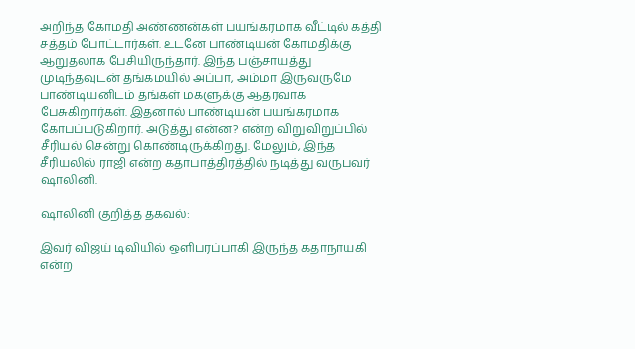அறிந்த கோமதி அண்ணன்கள் பயங்கரமாக வீட்டில் கத்தி சத்தம் போட்டார்கள். உடனே பாண்டியன் கோமதிக்கு ஆறுதலாக பேசியிருந்தார். இந்த பஞ்சாயத்து முடிந்தவுடன் தங்கமயில் அப்பா, அம்மா இருவருமே பாண்டியனிடம் தங்கள் மகளுக்கு ஆதரவாக பேசுகிறார்கள். இதனால் பாண்டியன் பயங்கரமாக கோபப்படுகிறார். அடுத்து என்ன? என்ற விறுவிறுப்பில் சீரியல் சென்று கொண்டிருக்கிறது. மேலும், இந்த சீரியலில் ராஜி என்ற கதாபாத்திரத்தில் நடித்து வருபவர் ஷாலினி.

ஷாலினி குறித்த தகவல்:

இவர் விஜய் டிவியில் ஒளிபரப்பாகி இருந்த கதாநாயகி என்ற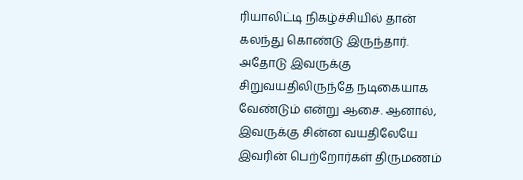ரியாலிட்டி நிகழ்ச்சியில் தான் கலந்து கொண்டு இருந்தார். அதோடு இவருக்கு சிறுவயதிலிருந்தே நடிகையாக வேண்டும் என்று ஆசை. ஆனால், இவருக்கு சின்ன வயதிலேயே இவரின் பெற்றோர்கள் திருமணம்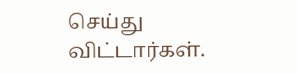செய்து விட்டார்கள்.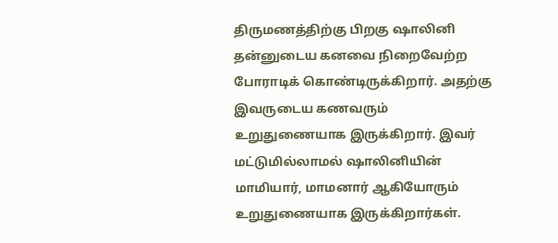திருமணத்திற்கு பிறகு ஷாலினி தன்னுடைய கனவை நிறைவேற்ற போராடிக் கொண்டிருக்கிறார். அதற்கு இவருடைய கணவரும் உறுதுணையாக இருக்கிறார். இவர் மட்டுமில்லாமல் ஷாலினியின் மாமியார், மாமனார் ஆகியோரும் உறுதுணையாக இருக்கிறார்கள்.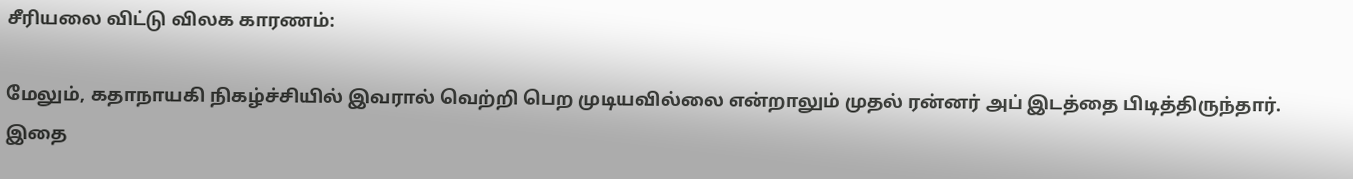சீரியலை விட்டு விலக காரணம்:

மேலும், கதாநாயகி நிகழ்ச்சியில் இவரால் வெற்றி பெற முடியவில்லை என்றாலும் முதல் ரன்னர் அப் இடத்தை பிடித்திருந்தார். இதை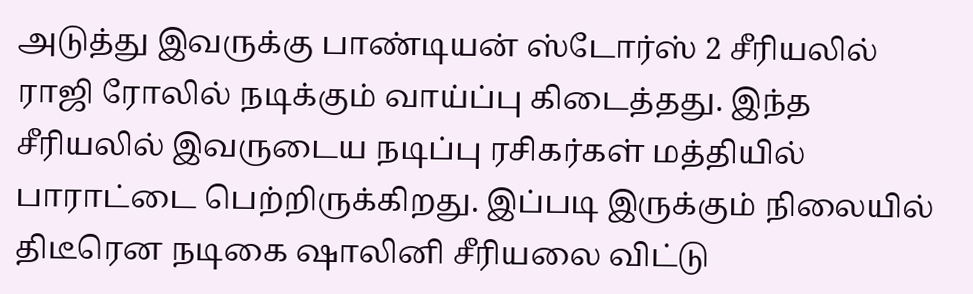அடுத்து இவருக்கு பாண்டியன் ஸ்டோர்ஸ் 2 சீரியலில் ராஜி ரோலில் நடிக்கும் வாய்ப்பு கிடைத்தது. இந்த சீரியலில் இவருடைய நடிப்பு ரசிகர்கள் மத்தியில் பாராட்டை பெற்றிருக்கிறது. இப்படி இருக்கும் நிலையில் திடீரென நடிகை ஷாலினி சீரியலை விட்டு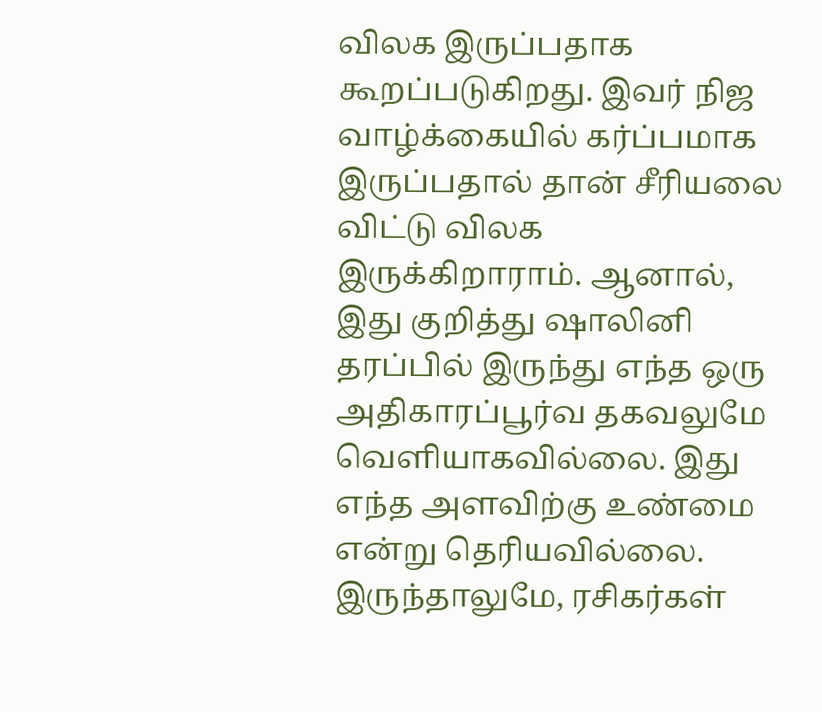விலக இருப்பதாக கூறப்படுகிறது. இவர் நிஜ வாழ்க்கையில் கர்ப்பமாக இருப்பதால் தான் சீரியலை விட்டு விலக இருக்கிறாராம். ஆனால், இது குறித்து ஷாலினி தரப்பில் இருந்து எந்த ஒரு அதிகாரப்பூர்வ தகவலுமே வெளியாகவில்லை. இது எந்த அளவிற்கு உண்மை என்று தெரியவில்லை. இருந்தாலுமே, ரசிகர்கள்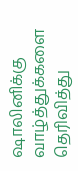ஷாலினிக்கு வாழ்த்துக்களை தெரிவித்து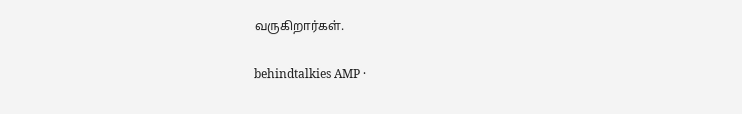வருகிறார்கள்.

behindtalkies AMP ·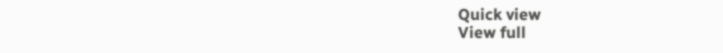Quick view
View full